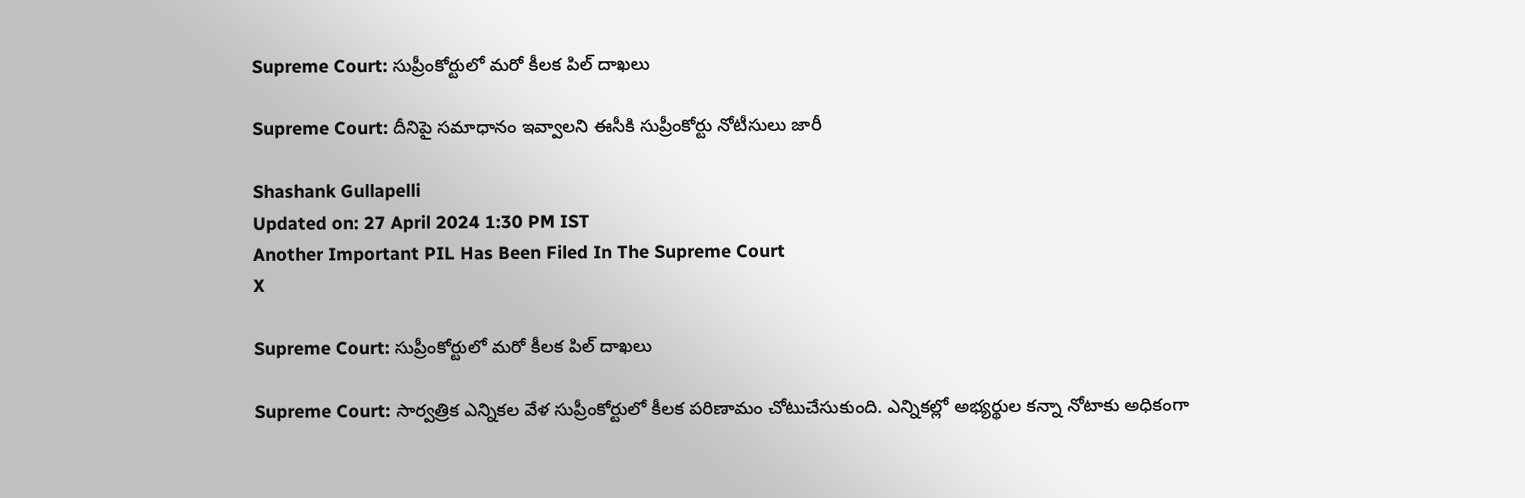Supreme Court: సుప్రీంకోర్టులో మరో కీలక పిల్ దాఖలు

Supreme Court: దీనిపై సమాధానం ఇవ్వాలని ఈసీకి సుప్రీంకోర్టు నోటీసులు జారీ

Shashank Gullapelli
Updated on: 27 April 2024 1:30 PM IST
Another Important PIL Has Been Filed In The Supreme Court
X

Supreme Court: సుప్రీంకోర్టులో మరో కీలక పిల్ దాఖలు

Supreme Court: సార్వత్రిక ఎన్నికల వేళ సుప్రీంకోర్టులో కీలక పరిణామం చోటుచేసుకుంది. ఎన్నికల్లో అభ్యర్థుల కన్నా నోటాకు అధికంగా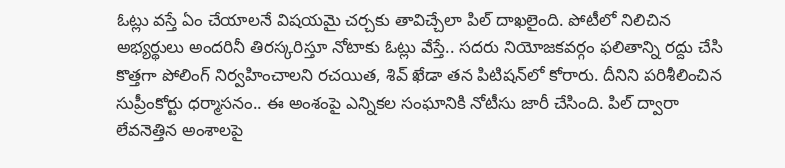ఓట్లు వస్తే ఏం చేయాలనే విషయమై చర్చకు తావిచ్చేలా పిల్ దాఖలైంది. పోటీలో నిలిచిన అభ్యర్థులు అందరినీ తిరస్కరిస్తూ నోటాకు ఓట్లు వేస్తే.. సదరు నియోజకవర్గం ఫలితాన్ని రద్దు చేసి కొత్తగా పోలింగ్‌ నిర్వహించాలని రచయిత, శివ్‌ ఖేడా తన పిటిషన్‌లో కోరారు. దీనిని పరిశీలించిన సుప్రీంకోర్టు ధర్మాసనం.. ఈ అంశంపై ఎన్నికల సంఘానికి నోటీసు జారీ చేసింది. పిల్‌ ద్వారా లేవనెత్తిన అంశాలపై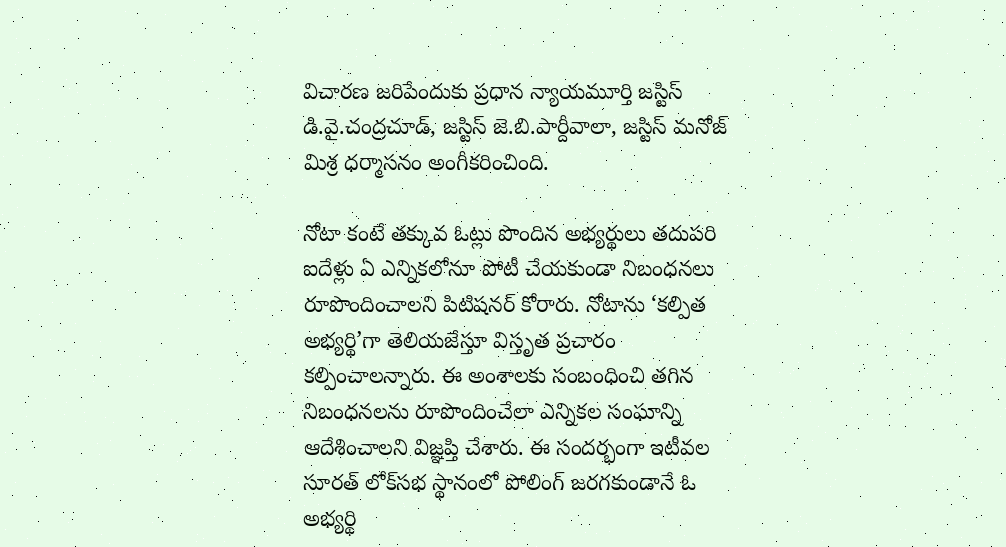విచారణ జరిపేందుకు ప్రధాన న్యాయమూర్తి జస్టిస్‌ డి.వై.చంద్రచూడ్‌, జస్టిస్‌ జె.బి.పార్దీవాలా, జస్టిస్‌ మనోజ్‌ మిశ్ర ధర్మాసనం అంగీకరించింది.

నోటా కంటే తక్కువ ఓట్లు పొందిన అభ్యర్థులు తదుపరి ఐదేళ్లు ఏ ఎన్నికలోనూ పోటీ చేయకుండా నిబంధనలు రూపొందించాలని పిటిషనర్‌ కోరారు. నోటాను ‘కల్పిత అభ్యర్థి’గా తెలియజేస్తూ విస్తృత ప్రచారం కల్పించాలన్నారు. ఈ అంశాలకు సంబంధించి తగిన నిబంధనలను రూపొందించేలా ఎన్నికల సంఘాన్ని ఆదేశించాలని విజ్ఞప్తి చేశారు. ఈ సందర్భంగా ఇటీవల సూరత్‌ లోక్‌సభ స్థానంలో పోలింగ్‌ జరగకుండానే ఓ అభ్యర్థి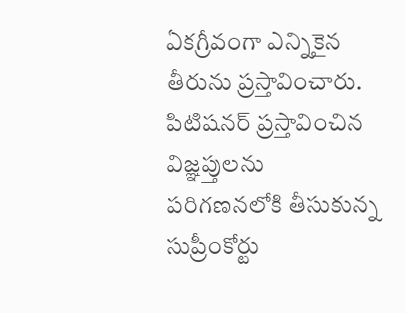ఏకగ్రీవంగా ఎన్నికైన తీరును ప్రస్తావించారు. పిటిషనర్‌ ప్రస్తావించిన విజ్ఞప్తులను పరిగణనలోకి తీసుకున్న సుప్రీంకోర్టు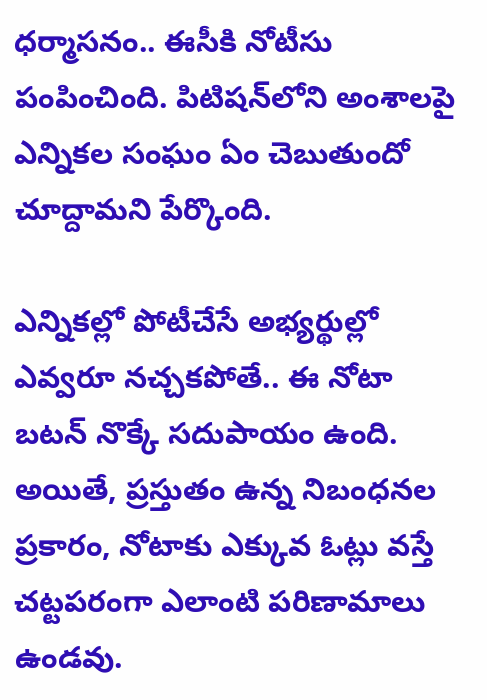ధర్మాసనం.. ఈసీకి నోటీసు పంపించింది. పిటిషన్‌లోని అంశాలపై ఎన్నికల సంఘం ఏం చెబుతుందో చూద్దామని పేర్కొంది.

ఎన్నికల్లో పోటీచేసే అభ్యర్థుల్లో ఎవ్వరూ నచ్చకపోతే.. ఈ నోటా బటన్ నొక్కే సదుపాయం ఉంది. అయితే, ప్రస్తుతం ఉన్న నిబంధనల ప్రకారం, నోటాకు ఎక్కువ ఓట్లు వస్తే చట్టపరంగా ఎలాంటి పరిణామాలు ఉండవు.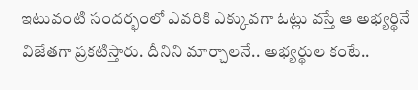ఇటువంటి సందర్భంలో ఎవరికి ఎక్కువగా ఓట్లు వస్తే ఆ అభ్యర్థినే విజేతగా ప్రకటిస్తారు. దీనిని మార్చాలనే.. అభ్యర్థుల కంటే..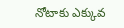నోటాకు ఎక్కువ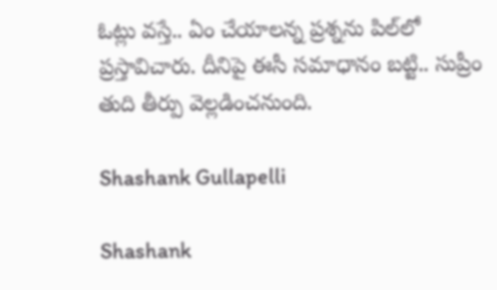ఓట్లు వస్తే.. ఏం చేయాలన్న ప్రశ్నను పిల్‌‌లో ప్రస్తావిచారు. దీనిపై ఈసీ సమాధానం బట్టి.. సుప్రీం తుది తీర్పు వెల్లడించనుంది.

Shashank Gullapelli

Shashank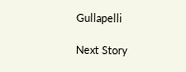Gullapelli

Next Story